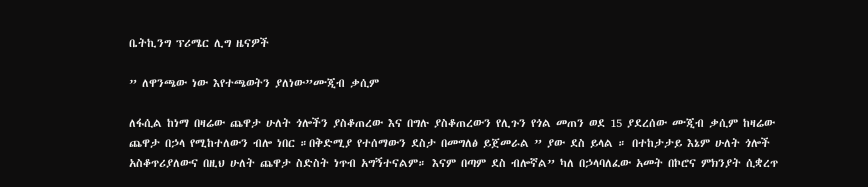ቤትኪንግ ፕሪሜር ሊግ ዜናዎች

” ለዋንጫው ነው እየተጫወትን ያለነው”ሙጂብ ቃሲም

ለፋሲል ከነማ በዛሬው ጨዋታ ሁለት ጎሎችን ያስቆጠረው እና በግሉ ያስቆጠረውን የሊጉን የጎል መጠን ወደ 15 ያደረሰው ሙጂብ ቃሲም ከዛሬው ጨዋታ በኃላ የሚከተለውን ብሎ ነበር ።በቅድሚያ የተሰማውን ደስታ በመግለፅ ይጀመራል ” ያው ደስ ይላል ። በተከታታይ እኔም ሁለት ጎሎች አስቆጥሪያለውና በዚህ ሁለት ጨዋታ ስድስት ነጥብ አግኝተናልም። እናም በጣም ደስ ብሎኛል” ካለ በኃላባለፈው አመት በኮሮና ምክንያት ሲቋረጥ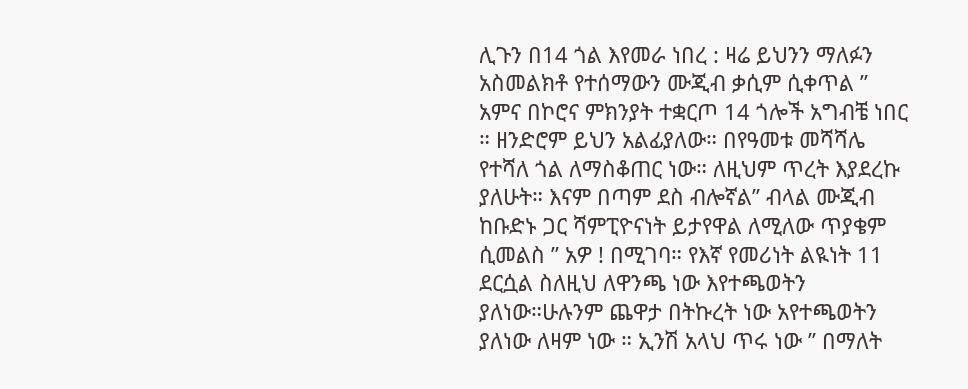ሊጉን በ14 ጎል እየመራ ነበረ : ዛሬ ይህንን ማለፉን አስመልክቶ የተሰማውን ሙጂብ ቃሲም ሲቀጥል ” አምና በኮሮና ምክንያት ተቋርጦ 14 ጎሎች አግብቼ ነበር ። ዘንድሮም ይህን አልፊያለው። በየዓመቱ መሻሻሌ የተሻለ ጎል ለማስቆጠር ነው። ለዚህም ጥረት እያደረኩ ያለሁት። እናም በጣም ደስ ብሎኛል” ብላል ሙጂብ ከቡድኑ ጋር ሻምፒዮናነት ይታየዋል ለሚለው ጥያቄም ሲመልስ ” አዎ ! በሚገባ። የእኛ የመሪነት ልዪነት 11 ደርሷል ስለዚህ ለዋንጫ ነው እየተጫወትን ያለነው።ሁሉንም ጨዋታ በትኩረት ነው አየተጫወትን ያለነው ለዛም ነው ። ኢንሽ አላህ ጥሩ ነው ” በማለት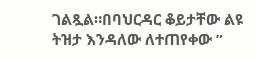ገልጿል።በባህርዳር ቆይታቸው ልዩ ትዝታ እንዳለው ለተጠየቀው ”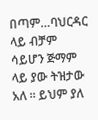በጣም…ባህርዳር ላይ ብቻም ሳይሆን ጅማም ላይ ያው ትዝታው አለ ። ይህም ያለ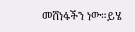መሸነፋችን ነው።ይሄ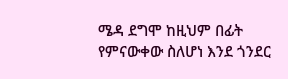ሜዳ ደግሞ ከዚህም በፊት የምናውቀው ስለሆነ እንደ ጎንደር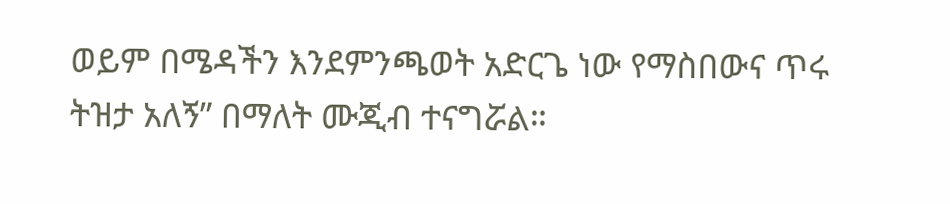ወይም በሜዳችን እንደምንጫወት አድርጌ ነው የማስበውና ጥሩ ትዝታ አለኝ” በማለት ሙጂብ ተናግሯል።